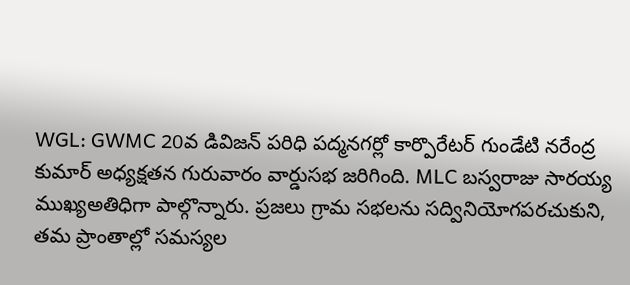WGL: GWMC 20వ డివిజన్ పరిధి పద్మనగర్లో కార్పొరేటర్ గుండేటి నరేంద్ర కుమార్ అధ్యక్షతన గురువారం వార్డుసభ జరిగింది. MLC బస్వరాజు సారయ్య ముఖ్యఅతిధిగా పాల్గొన్నారు. ప్రజలు గ్రామ సభలను సద్వినియోగపరచుకుని, తమ ప్రాంతాల్లో సమస్యల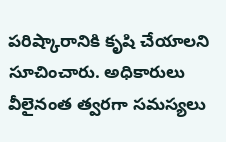పరిష్కారానికి కృషి చేయాలని సూచించారు. అధికారులు వీలైనంత త్వరగా సమస్యలు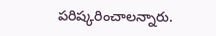పరిష్కరించాలన్నారు.